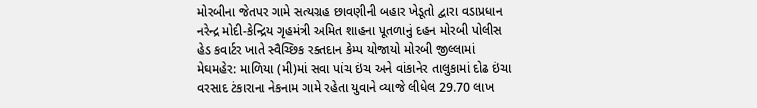મોરબીના જેતપર ગામે સત્યગ્રહ છાવણીની બહાર ખેડૂતો દ્વારા વડાપ્રધાન નરેન્દ્ર મોદી-કેન્દ્રિય ગૃહમંત્રી અમિત શાહના પૂતળાનું દહન મોરબી પોલીસ હેડ કવાર્ટર ખાતે સ્વૈચ્છિક રક્તદાન કેમ્પ યોજાયો મોરબી જીલ્લામાં મેઘમહેર: માળિયા (મી)માં સવા પાંચ ઇંચ અને વાંકાનેર તાલુકામાં દોઢ ઇંચા વરસાદ ટંકારાના નેકનામ ગામે રહેતા યુવાને વ્યાજે લીધેલ 29.70 લાખ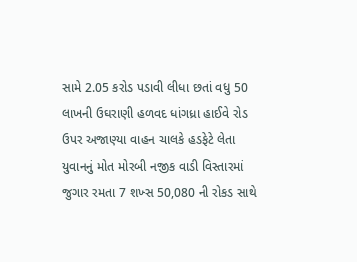સામે 2.05 કરોડ પડાવી લીધા છતાં વધુ 50 લાખની ઉઘરાણી હળવદ ધાંગધ્રા હાઈવે રોડ ઉપર અજાણ્યા વાહન ચાલકે હડફેટે લેતા યુવાનનું મોત મોરબી નજીક વાડી વિસ્તારમાં જુગાર રમતા 7 શખ્સ 50,080 ની રોકડ સાથે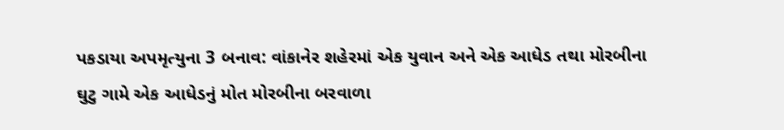પકડાયા અપમૃત્યુના 3 બનાવ: વાંકાનેર શહેરમાં એક યુવાન અને એક આધેડ તથા મોરબીના ઘુટુ ગામે એક આધેડનું મોત મોરબીના બરવાળા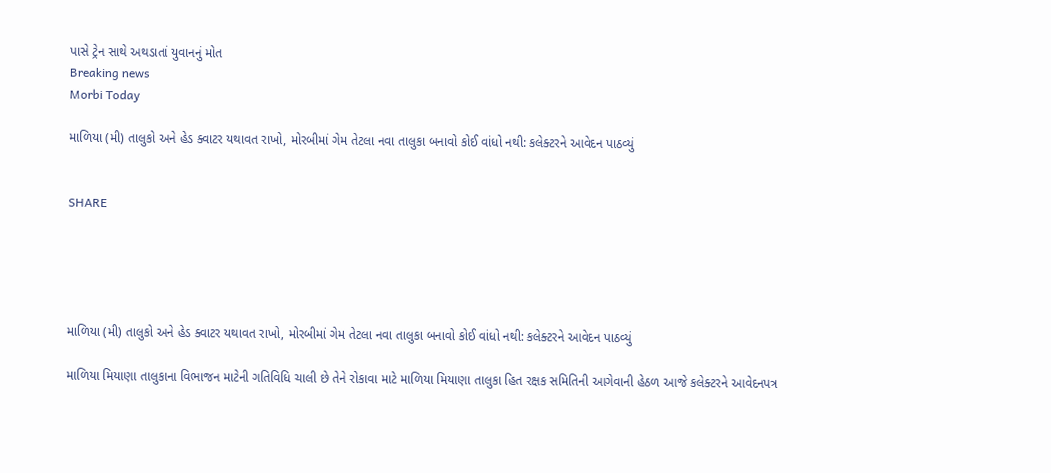પાસે ટ્રેન સાથે અથડાતાં યુવાનનું મોત
Breaking news
Morbi Today

માળિયા (મી) તાલુકો અને હેડ ક્વાટર યથાવત રાખો, મોરબીમાં ગેમ તેટલા નવા તાલુકા બનાવો કોઈ વાંધો નથી: કલેક્ટરને આવેદન પાઠવ્યું


SHARE





માળિયા (મી) તાલુકો અને હેડ ક્વાટર યથાવત રાખો, મોરબીમાં ગેમ તેટલા નવા તાલુકા બનાવો કોઈ વાંધો નથી: કલેક્ટરને આવેદન પાઠવ્યું

માળિયા મિયાણા તાલુકાના વિભાજન માટેની ગતિવિધિ ચાલી છે તેને રોકાવા માટે માળિયા મિયાણા તાલુકા હિત રક્ષક સમિતિની આગેવાની હેઠળ આજે કલેક્ટરને આવેદનપત્ર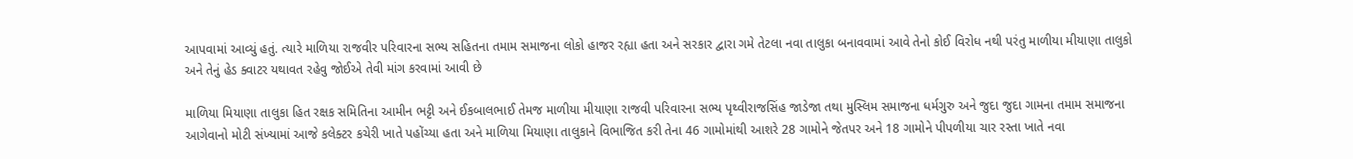આપવામાં આવ્યું હતું. ત્યારે માળિયા રાજવીર પરિવારના સભ્ય સહિતના તમામ સમાજના લોકો હાજર રહ્યા હતા અને સરકાર દ્વારા ગમે તેટલા નવા તાલુકા બનાવવામાં આવે તેનો કોઈ વિરોધ નથી પરંતુ માળીયા મીયાણા તાલુકો અને તેનું હેડ ક્વાટર યથાવત રહેવુ જોઈએ તેવી માંગ કરવામાં આવી છે

માળિયા મિયાણા તાલુકા હિત રક્ષક સમિતિના આમીન ભટ્ટી અને ઈકબાલભાઈ તેમજ માળીયા મીયાણા રાજવી પરિવારના સભ્ય પૃથ્વીરાજસિંહ જાડેજા તથા મુસ્લિમ સમાજના ધર્મગુરુ અને જુદા જુદા ગામના તમામ સમાજના આગેવાનો મોટી સંખ્યામાં આજે કલેક્ટર કચેરી ખાતે પહોંચ્યા હતા અને માળિયા મિયાણા તાલુકાને વિભાજિત કરી તેના 46 ગામોમાંથી આશરે 28 ગામોને જેતપર અને 18 ગામોને પીપળીયા ચાર રસ્તા ખાતે નવા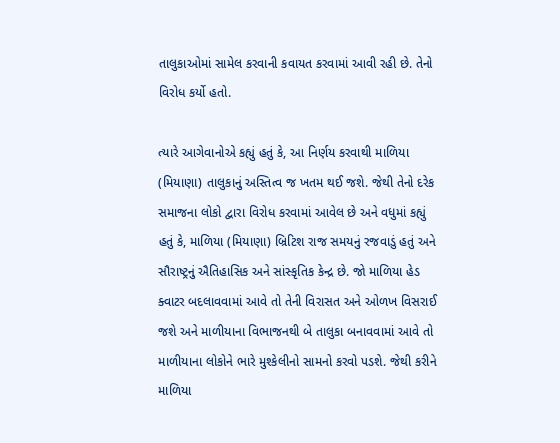તાલુકાઓમાં સામેલ કરવાની કવાયત કરવામાં આવી રહી છે. તેનો વિરોધ કર્યો હતો.

ત્યારે આગેવાનોએ કહ્યું હતું કે, આ નિર્ણય કરવાથી માળિયા (મિયાણા) તાલુકાનું અસ્તિત્વ જ ખતમ થઈ જશે. જેથી તેનો દરેક સમાજના લોકો દ્વારા વિરોધ કરવામાં આવેલ છે અને વધુમાં કહ્યું હતું કે, માળિયા (મિયાણા) બ્રિટિશ રાજ સમયનું રજવાડું હતું અને સૌરાષ્ટ્રનું ઐતિહાસિક અને સાંસ્કૃતિક કેન્દ્ર છે. જો માળિયા હેડ ક્વાટર બદલાવવામાં આવે તો તેની વિરાસત અને ઓળખ વિસરાઈ જશે અને માળીયાના વિભાજનથી બે તાલુકા બનાવવામાં આવે તો માળીયાના લોકોને ભારે મુશ્કેલીનો સામનો કરવો પડશે. જેથી કરીને માળિયા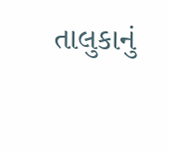તાલુકાનું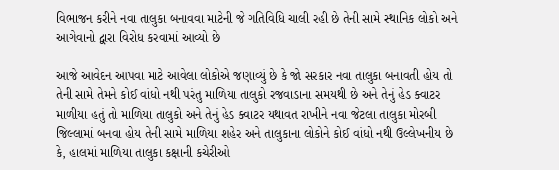વિભાજન કરીને નવા તાલુકા બનાવવા માટેની જે ગતિવિધિ ચાલી રહી છે તેની સામે સ્થાનિક લોકો અને આગેવાનો દ્વારા વિરોધ કરવામાં આવ્યો છે

આજે આવેદન આપવા માટે આવેલા લોકોએ જણાવ્યું છે કે જો સરકાર નવા તાલુકા બનાવતી હોય તો તેની સામે તેમને કોઈ વાંધો નથી પરંતુ માળિયા તાલુકો રજવાડાના સમયથી છે અને તેનું હેડ ક્વાટર માળીયા હતું તો માળિયા તાલુકો અને તેનું હેડ ક્વાટર યથાવત રાખીને નવા જેટલા તાલુકા મોરબી જિલ્લામાં બનવા હોય તેની સામે માળિયા શહેર અને તાલુકાના લોકોને કોઈ વાંધો નથી ઉલ્લેખનીય છે કે, હાલમાં માળિયા તાલુકા કક્ષાની કચેરીઓ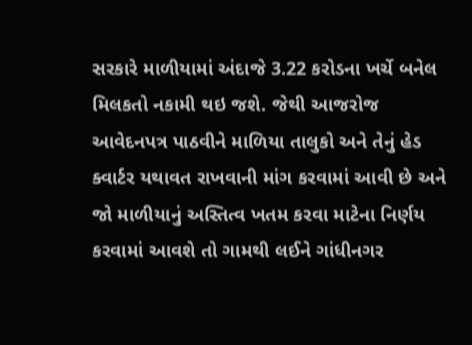સરકારે માળીયામાં અંદાજે 3.22 કરોડના ખર્ચે બનેલ મિલકતો નકામી થઇ જશે. જેથી આજરોજ આવેદનપત્ર પાઠવીને માળિયા તાલુકો અને તેનું હેડ ક્વાર્ટર યથાવત રાખવાની માંગ કરવામાં આવી છે અને જો માળીયાનું અસ્તિત્વ ખતમ કરવા માટેના નિર્ણય કરવામાં આવશે તો ગામથી લઈને ગાંધીનગર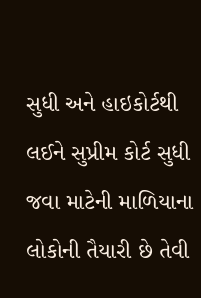સુધી અને હાઇકોર્ટથી લઈને સુપ્રીમ કોર્ટ સુધી જવા માટેની માળિયાના લોકોની તૈયારી છે તેવી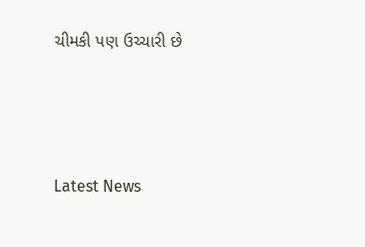ચીમકી પણ ઉચ્ચારી છે




Latest News